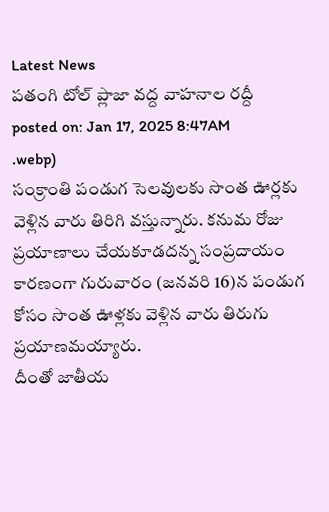Latest News
పతంగి టోల్ ప్లాజా వద్ద వాహనాల రద్దీ
posted on: Jan 17, 2025 8:47AM
.webp)
సంక్రాంతి పండుగ సెలవులకు సొంత ఊర్లకు వెళ్లిన వారు తిరిగి వస్తున్నారు. కనుమ రోజు ప్రయాణాలు చేయకూడదన్న సంప్రదాయం కారణంగా గురువారం (జనవరి 16)న పండుగ కోసం సొంత ఊళ్లకు వెళ్లిన వారు తిరుగు ప్రయాణమయ్యారు.
దీంతో జాతీయ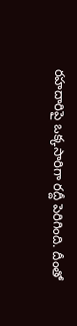రహదారిపై ఒక్కసారిగా రద్దీ పెరిగింది. దీంతో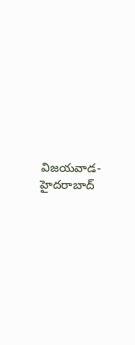విజయవాడ-హైదరాబాద్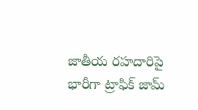జాతీయ రహదారిపై భారీగా ట్రాఫిక్ జామ్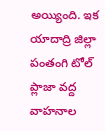అయ్యింది. ఇక యాదాద్రి జిల్లా పంతంగి టోల్ ప్లాజా వద్ద వాహనాల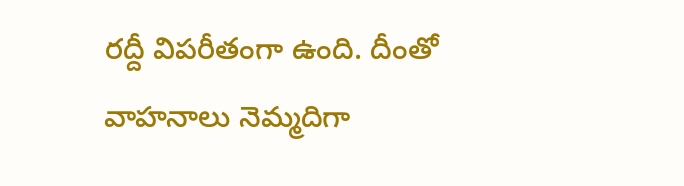రద్దీ విపరీతంగా ఉంది. దీంతో వాహనాలు నెమ్మదిగా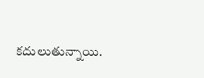కదులుతున్నాయి.